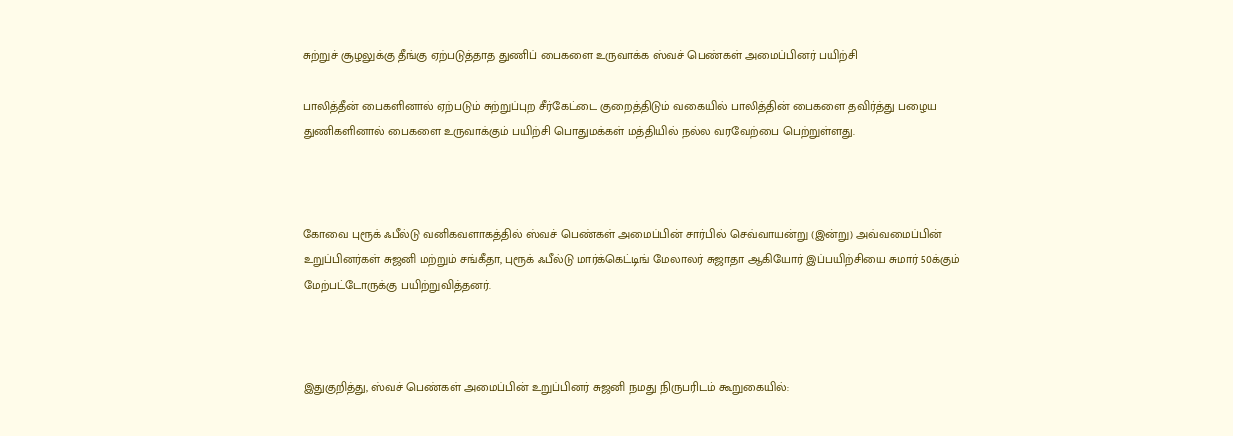சுற்றுச் சூழலுக்கு தீங்கு ஏற்படுத்தாத துணிப் பைகளை உருவாக்க ஸ்வச் பெண்கள் அமைப்பினர் பயிற்சி

பாலித்தீன் பைகளினால் ஏற்படும் சுற்றுப்புற சீர்கேட்டை குறைத்திடும் வகையில் பாலித்தின் பைகளை தவிர்த்து பழைய துணிகளினால் பைகளை உருவாக்கும் பயிற்சி பொதுமக்கள் மத்தியில் நல்ல வரவேற்பை பெற்றுள்ளது.



கோவை புரூக் ஃபீல்டு வனிகவளாகத்தில் ஸ்வச் பெண்கள் அமைப்பின் சார்பில் செவ்வாயன்று (இன்று) அவ்வமைப்பின் உறுப்பினர்கள் சுஜனி மற்றும் சங்கீதா, புரூக் ஃபீல்டு மார்க்கெட்டிங் மேலாலர் சுஜாதா ஆகியோர் இப்பயிற்சியை சுமார் 50க்கும் மேற்பட்டோருக்கு பயிற்றுவித்தனர்.



இதுகுறித்து, ஸ்வச் பெண்கள் அமைப்பின் உறுப்பினர் சுஜனி நமது நிருபரிடம் கூறுகையில்: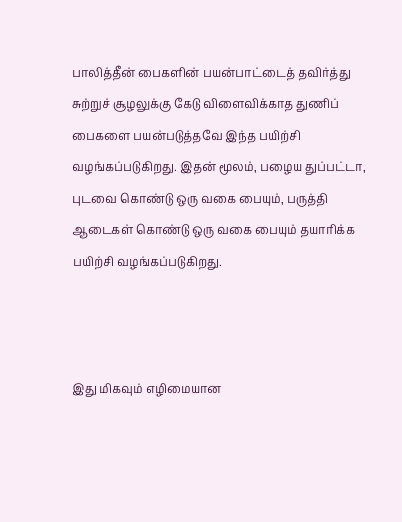பாலித்தீன் பைகளின் பயன்பாட்டைத் தவிர்த்து சுற்றுச் சூழலுக்கு கேடு விளைவிக்காத துணிப் பைகளை பயன்படுத்தவே இந்த பயிற்சி வழங்கப்படுகிறது. இதன் மூலம், பழைய துப்பட்டா, புடவை கொண்டு ஒரு வகை பையும், பருத்தி ஆடைகள் கொண்டு ஒரு வகை பையும் தயாரிக்க பயிற்சி வழங்கப்படுகிறது.



இது மிகவும் எழிமையான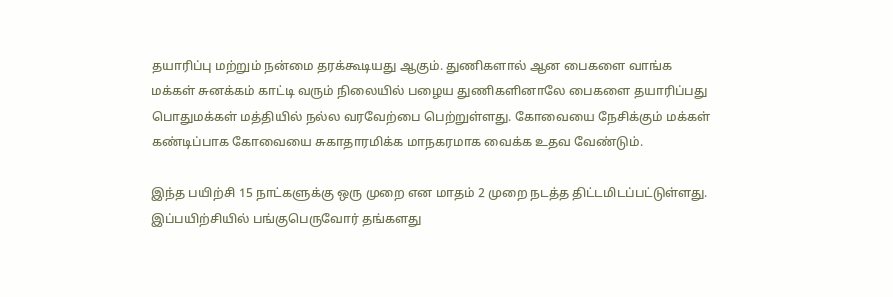தயாரிப்பு மற்றும் நன்மை தரக்கூடியது ஆகும். துணிகளால் ஆன பைகளை வாங்க மக்கள் சுனக்கம் காட்டி வரும் நிலையில் பழைய துணிகளினாலே பைகளை தயாரிப்பது பொதுமக்கள் மத்தியில் நல்ல வரவேற்பை பெற்றுள்ளது. கோவையை நேசிக்கும் மக்கள் கண்டிப்பாக கோவையை சுகாதாரமிக்க மாநகரமாக வைக்க உதவ வேண்டும்.

இந்த பயிற்சி 15 நாட்களுக்கு ஒரு முறை என மாதம் 2 முறை நடத்த திட்டமிடப்பட்டுள்ளது. இப்பயிற்சியில் பங்குபெருவோர் தங்களது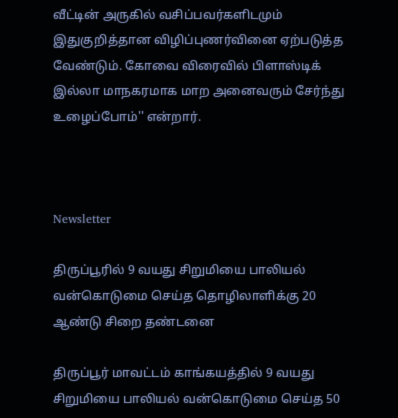வீட்டின் அருகில் வசிப்பவர்களிடமும் இதுகுறித்தான விழிப்புணர்வினை ஏற்படுத்த வேண்டும். கோவை விரைவில் பிளாஸ்டிக் இல்லா மாநகரமாக மாற அனைவரும் சேர்ந்து உழைப்போம்'' என்றார்.



Newsletter

திருப்பூரில் 9 வயது சிறுமியை பாலியல் வன்கொடுமை செய்த தொழிலாளிக்கு 20 ஆண்டு சிறை தண்டனை

திருப்பூர் மாவட்டம் காங்கயத்தில் 9 வயது சிறுமியை பாலியல் வன்கொடுமை செய்த 50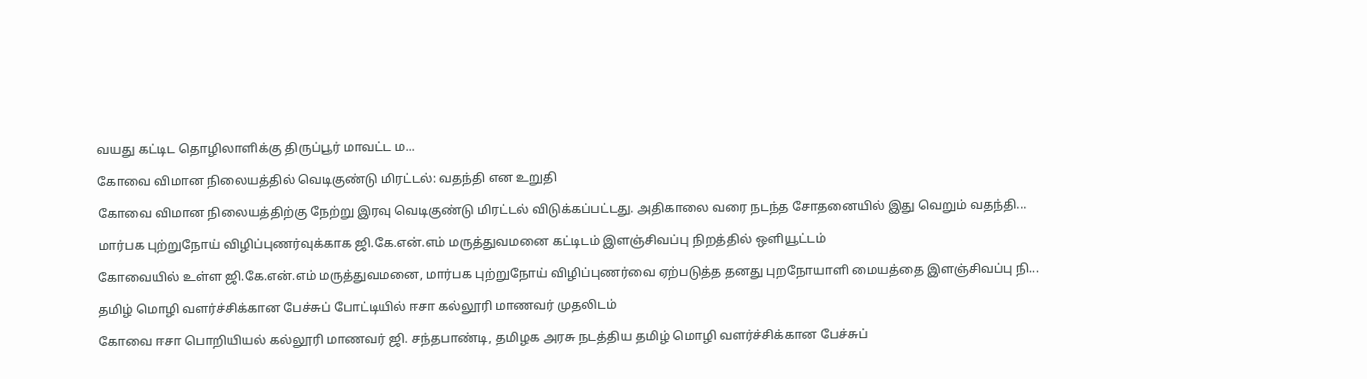வயது கட்டிட தொழிலாளிக்கு திருப்பூர் மாவட்ட ம...

கோவை விமான நிலையத்தில் வெடிகுண்டு மிரட்டல்: வதந்தி என உறுதி

கோவை விமான நிலையத்திற்கு நேற்று இரவு வெடிகுண்டு மிரட்டல் விடுக்கப்பட்டது. அதிகாலை வரை நடந்த சோதனையில் இது வெறும் வதந்தி...

மார்பக புற்றுநோய் விழிப்புணர்வுக்காக ஜி.கே.என்.எம் மருத்துவமனை கட்டிடம் இளஞ்சிவப்பு நிறத்தில் ஒளியூட்டம்

கோவையில் உள்ள ஜி.கே.என்.எம் மருத்துவமனை, மார்பக புற்றுநோய் விழிப்புணர்வை ஏற்படுத்த தனது புறநோயாளி மையத்தை இளஞ்சிவப்பு நி...

தமிழ் மொழி வளர்ச்சிக்கான பேச்சுப் போட்டியில் ஈசா கல்லூரி மாணவர் முதலிடம்

கோவை ஈசா பொறியியல் கல்லூரி மாணவர் ஜி. சந்தபாண்டி, தமிழக அரசு நடத்திய தமிழ் மொழி வளர்ச்சிக்கான பேச்சுப்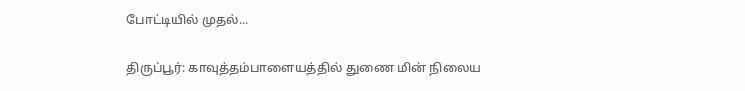போட்டியில் முதல்...

திருப்பூர்: காவுத்தம்பாளையத்தில் துணை மின் நிலைய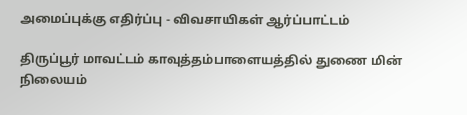அமைப்புக்கு எதிர்ப்பு - விவசாயிகள் ஆர்ப்பாட்டம்

திருப்பூர் மாவட்டம் காவுத்தம்பாளையத்தில் துணை மின் நிலையம்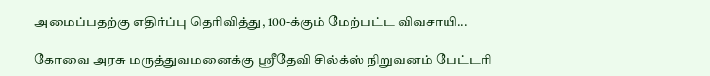அமைப்பதற்கு எதிர்ப்பு தெரிவித்து, 100-க்கும் மேற்பட்ட விவசாயி...

கோவை அரசு மருத்துவமனைக்கு ஸ்ரீதேவி சில்க்ஸ் நிறுவனம் பேட்டரி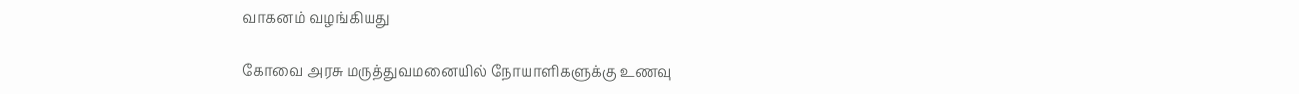வாகனம் வழங்கியது

கோவை அரசு மருத்துவமனையில் நோயாளிகளுக்கு உணவு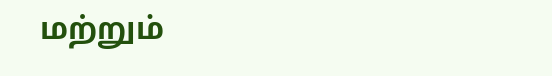மற்றும்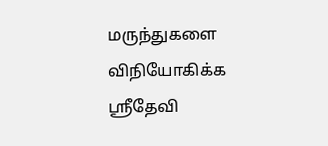மருந்துகளை விநியோகிக்க ஸ்ரீதேவி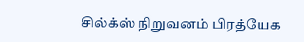சில்க்ஸ் நிறுவனம் பிரத்யேக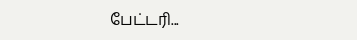பேட்டரி...